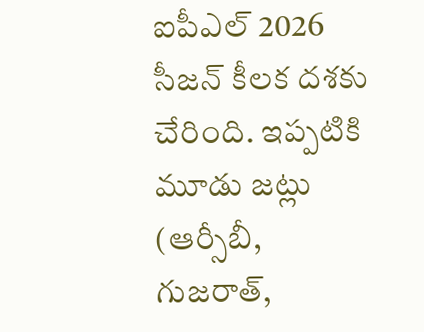ఐపీఎల్ 2026 సీజన్ కీలక దశకు చేరింది. ఇప్పటికి మూడు జట్లు (ఆర్సీబీ, గుజరాత్,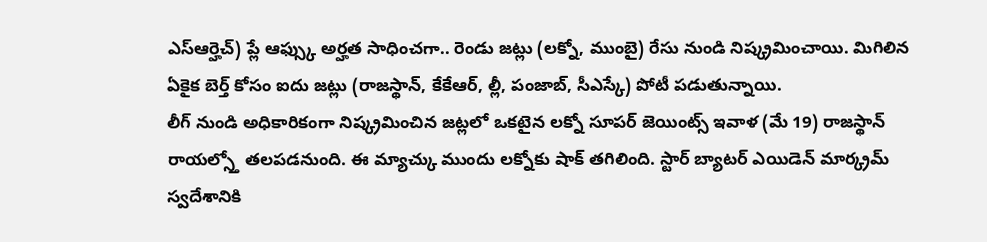ఎస్ఆర్హెచ్) ప్లే ఆఫ్స్కు అర్హత సాధించగా.. రెండు జట్లు (లక్నో, ముంబై) రేసు నుండి నిష్క్రమించాయి. మిగిలిన ఏకైక బెర్త్ కోసం ఐదు జట్లు (రాజస్థాన్, కేకేఆర్, ల్లీ, పంజాబ్, సీఎస్కే) పోటీ పడుతున్నాయి.
లీగ్ నుండి అధికారికంగా నిష్క్రమించిన జట్లలో ఒకటైన లక్నో సూపర్ జెయింట్స్ ఇవాళ (మే 19) రాజస్థాన్ రాయల్స్తో తలపడనుంది. ఈ మ్యాచ్కు ముందు లక్నోకు షాక్ తగిలింది. స్టార్ బ్యాటర్ ఎయిడెన్ మార్క్రమ్ స్వదేశానికి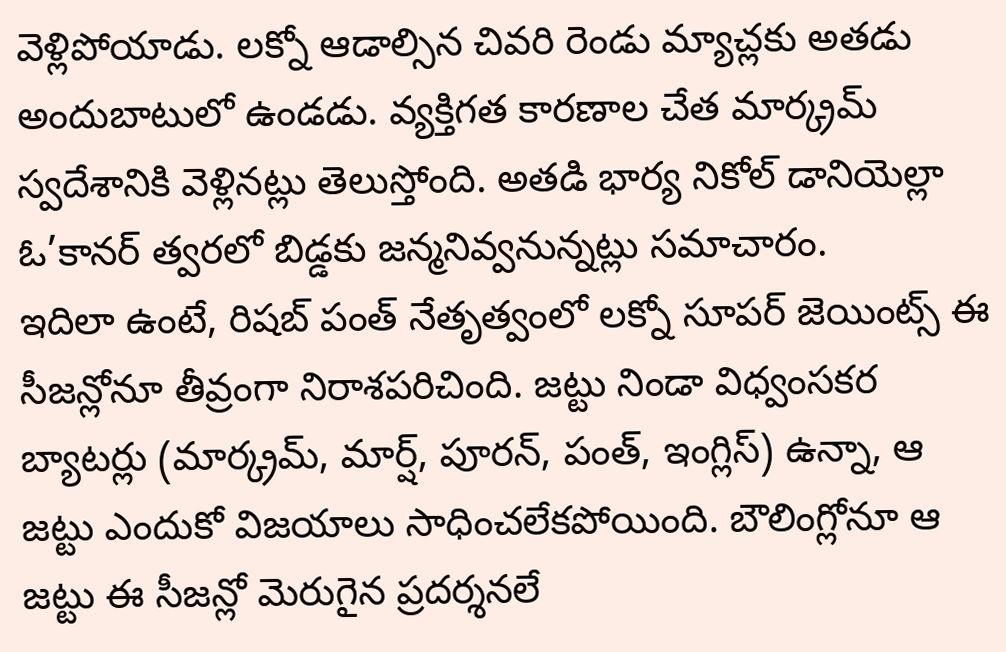వెళ్లిపోయాడు. లక్నో ఆడాల్సిన చివరి రెండు మ్యాచ్లకు అతడు అందుబాటులో ఉండడు. వ్యక్తిగత కారణాల చేత మార్క్రమ్ స్వదేశానికి వెళ్లినట్లు తెలుస్తోంది. అతడి భార్య నికోల్ డానియెల్లా ఓ’కానర్ త్వరలో బిడ్డకు జన్మనివ్వనున్నట్లు సమాచారం.
ఇదిలా ఉంటే, రిషబ్ పంత్ నేతృత్వంలో లక్నో సూపర్ జెయింట్స్ ఈ సీజన్లోనూ తీవ్రంగా నిరాశపరిచింది. జట్టు నిండా విధ్వంసకర బ్యాటర్లు (మార్క్రమ్, మార్ష్, పూరన్, పంత్, ఇంగ్లిస్) ఉన్నా, ఆ జట్టు ఎందుకో విజయాలు సాధించలేకపోయింది. బౌలింగ్లోనూ ఆ జట్టు ఈ సీజన్లో మెరుగైన ప్రదర్శనలే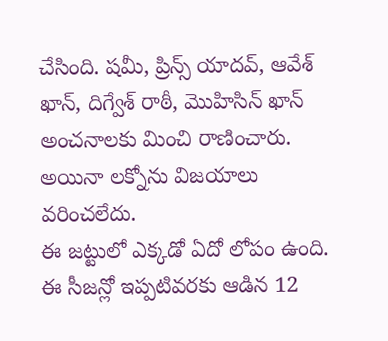చేసింది. షమీ, ప్రిన్స్ యాదవ్, ఆవేశ్ ఖాన్, దిగ్వేశ్ రాఠీ, మొహిసిన్ ఖాన్ అంచనాలకు మించి రాణించారు. అయినా లక్నోను విజయాలు వరించలేదు.
ఈ జట్టులో ఎక్కడో ఏదో లోపం ఉంది. ఈ సీజన్లో ఇప్పటివరకు ఆడిన 12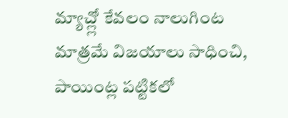మ్యాచ్ల్లో కేవలం నాలుగింట మాత్రమే విజయాలు సాధించి, పాయింట్ల పట్టికలో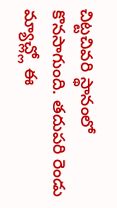చిట్టచివరి స్థానంలో కొనసాగుంది. తదుపరి రెండు మ్యాచ్ల్లో ఈ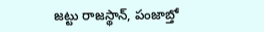జట్టు రాజస్థాన్, పంజాబ్తో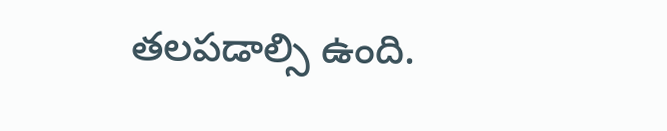తలపడాల్సి ఉంది.